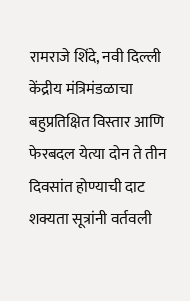रामराजे शिंदे, नवी दिल्ली
केंद्रीय मंत्रिमंडळाचा बहुप्रतिक्षित विस्तार आणि फेरबदल येत्या दोन ते तीन दिवसांत होण्याची दाट शक्यता सूत्रांनी वर्तवली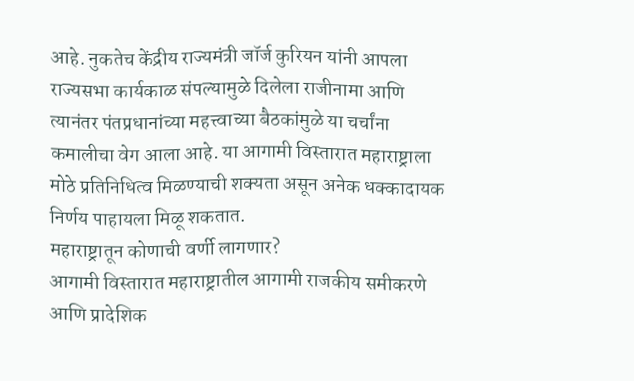आहे. नुकतेच केंद्रीय राज्यमंत्री जॉर्ज कुरियन यांनी आपला राज्यसभा कार्यकाळ संपल्यामुळे दिलेला राजीनामा आणि त्यानंतर पंतप्रधानांच्या महत्त्वाच्या बैठकांमुळे या चर्चांना कमालीचा वेग आला आहे. या आगामी विस्तारात महाराष्ट्राला मोठे प्रतिनिधित्व मिळण्याची शक्यता असून अनेक धक्कादायक निर्णय पाहायला मिळू शकतात.
महाराष्ट्रातून कोणाची वर्णी लागणार?
आगामी विस्तारात महाराष्ट्रातील आगामी राजकीय समीकरणे आणि प्रादेशिक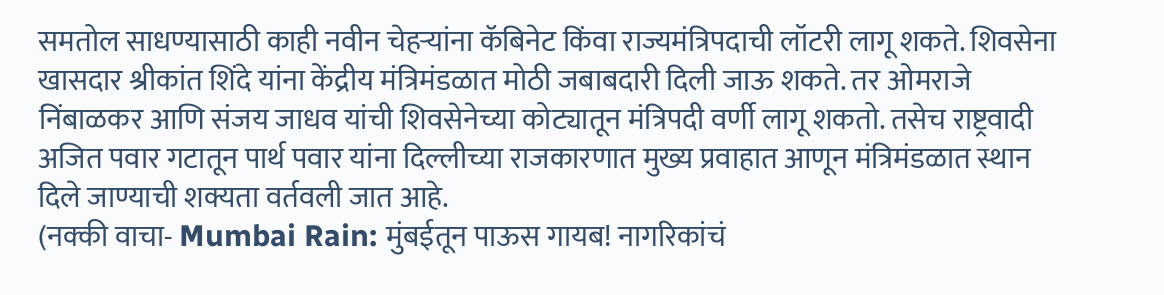समतोल साधण्यासाठी काही नवीन चेहऱ्यांना कॅबिनेट किंवा राज्यमंत्रिपदाची लॉटरी लागू शकते. शिवसेना खासदार श्रीकांत शिंदे यांना केंद्रीय मंत्रिमंडळात मोठी जबाबदारी दिली जाऊ शकते. तर ओमराजे निंबाळकर आणि संजय जाधव यांची शिवसेनेच्या कोट्यातून मंत्रिपदी वर्णी लागू शकतो. तसेच राष्ट्रवादी अजित पवार गटातून पार्थ पवार यांना दिल्लीच्या राजकारणात मुख्य प्रवाहात आणून मंत्रिमंडळात स्थान दिले जाण्याची शक्यता वर्तवली जात आहे.
(नक्की वाचा- Mumbai Rain: मुंबईतून पाऊस गायब! नागरिकांचं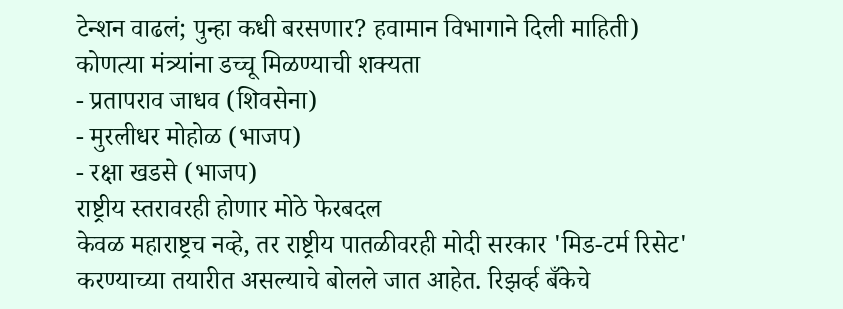टेन्शन वाढलं; पुन्हा कधी बरसणार? हवामान विभागाने दिली माहिती)
कोणत्या मंत्र्यांना डच्चू मिळण्याची शक्यता
- प्रतापराव जाधव (शिवसेना)
- मुरलीधर मोहोळ (भाजप)
- रक्षा खडसे (भाजप)
राष्ट्रीय स्तरावरही होणार मोठे फेरबदल
केवळ महाराष्ट्रच नव्हे, तर राष्ट्रीय पातळीवरही मोदी सरकार 'मिड-टर्म रिसेट' करण्याच्या तयारीत असल्याचे बोलले जात आहेत. रिझर्व्ह बँकेचे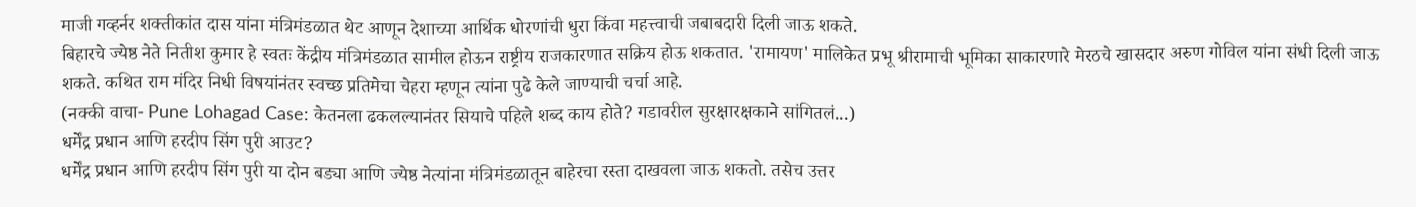माजी गव्हर्नर शक्तीकांत दास यांना मंत्रिमंडळात थेट आणून देशाच्या आर्थिक धोरणांची धुरा किंवा महत्त्वाची जबाबदारी दिली जाऊ शकते.
बिहारचे ज्येष्ठ नेते नितीश कुमार हे स्वतः केंद्रीय मंत्रिमंडळात सामील होऊन राष्ट्रीय राजकारणात सक्रिय होऊ शकतात. 'रामायण' मालिकेत प्रभू श्रीरामाची भूमिका साकारणारे मेरठचे खासदार अरुण गोविल यांना संधी दिली जाऊ शकते. कथित राम मंदिर निधी विषयांनंतर स्वच्छ प्रतिमेचा चेहरा म्हणून त्यांना पुढे केले जाण्याची चर्चा आहे.
(नक्की वाचा- Pune Lohagad Case: केतनला ढकलल्यानंतर सियाचे पहिले शब्द काय होते? गडावरील सुरक्षारक्षकाने सांगितलं...)
धर्मेंद्र प्रधान आणि हरदीप सिंग पुरी आउट?
धर्मेंद्र प्रधान आणि हरदीप सिंग पुरी या दोन बड्या आणि ज्येष्ठ नेत्यांना मंत्रिमंडळातून बाहेरचा रस्ता दाखवला जाऊ शकतो. तसेच उत्तर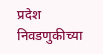प्रदेश निवडणुकीच्या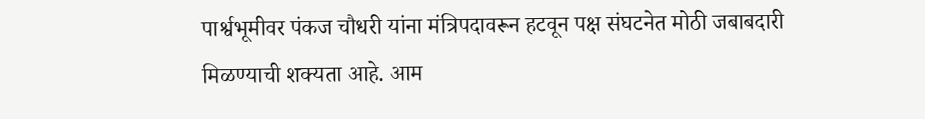पार्श्वभूमीवर पंकज चौधरी यांना मंत्रिपदावरून हटवून पक्ष संघटनेत मोठी जबाबदारी मिळण्याची शक्यता आहे. आम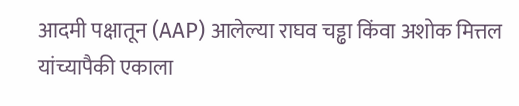आदमी पक्षातून (AAP) आलेल्या राघव चड्ढा किंवा अशोक मित्तल यांच्यापैकी एकाला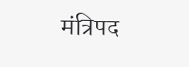मंत्रिपद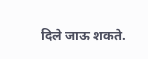दिले जाऊ शकते.